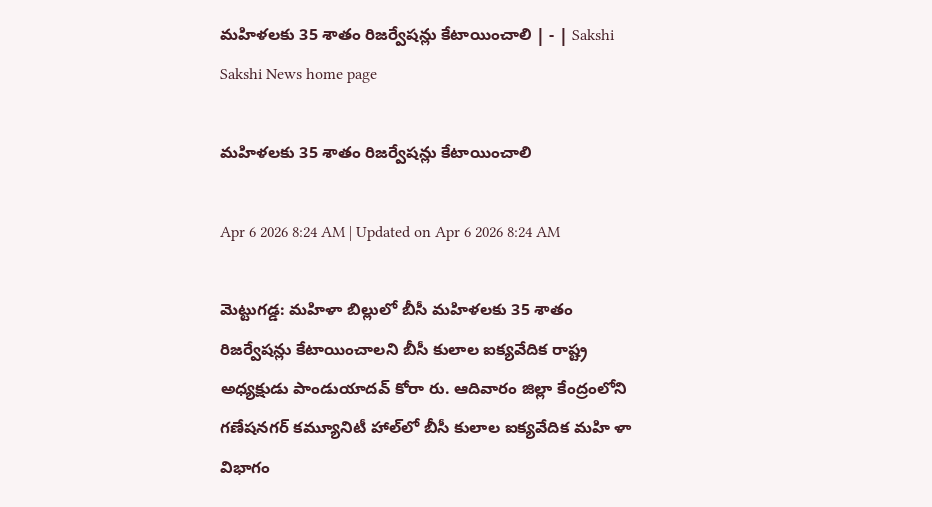మహిళలకు 35 శాతం రిజర్వేషన్లు కేటాయించాలి | - | Sakshi
Sakshi News home page

మహిళలకు 35 శాతం రిజర్వేషన్లు కేటాయించాలి

Apr 6 2026 8:24 AM | Updated on Apr 6 2026 8:24 AM

మెట్టుగడ్డ: మహిళా బిల్లులో బీసీ మహిళలకు 35 శాతం రిజర్వేషన్లు కేటాయించాలని బీసీ కులాల ఐక్యవేదిక రాష్ట్ర అధ్యక్షుడు పాండుయాదవ్‌ కోరా రు. ఆదివారం జిల్లా కేంద్రంలోని గణేషనగర్‌ కమ్యూనిటీ హాల్‌లో బీసీ కులాల ఐక్యవేదిక మహి ళా విభాగం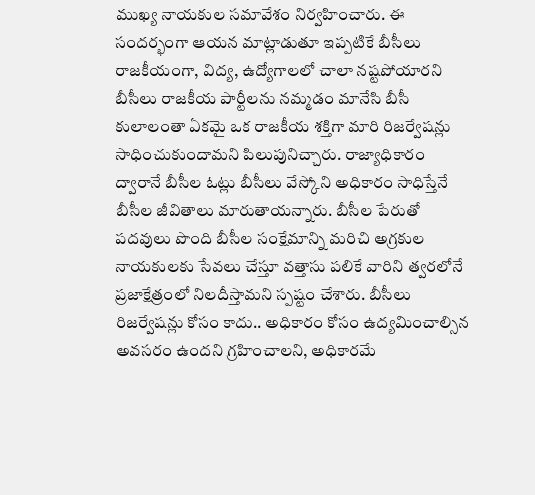ముఖ్య నాయకుల సమావేశం నిర్వహించారు. ఈ సందర్భంగా ఆయన మాట్లాడుతూ ఇప్పటికే బీసీలు రాజకీయంగా, విద్య, ఉద్యోగాలలో చాలా నష్టపోయారని బీసీలు రాజకీయ పార్టీలను నమ్మడం మానేసి బీసీ కులాలంతా ఏకమై ఒక రాజకీయ శక్తిగా మారి రిజర్వేషన్లు సాధించుకుందామని పిలుపునిచ్చారు. రాజ్యాధికారం ద్వారానే బీసీల ఓట్లు బీసీలు వేస్కోని అధికారం సాధిస్తేనే బీసీల జీవితాలు మారుతాయన్నారు. బీసీల పేరుతో పదవులు పొంది బీసీల సంక్షేమాన్ని మరిచి అగ్రకుల నాయకులకు సేవలు చేస్తూ వత్తాసు పలికే వారిని త్వరలోనే ప్రజాక్షేత్రంలో నిలదీస్తామని స్పష్టం చేశారు. బీసీలు రిజర్వేషన్లు కోసం కాదు.. అధికారం కోసం ఉద్యమించాల్సిన అవసరం ఉందని గ్రహించాలని, అధికారమే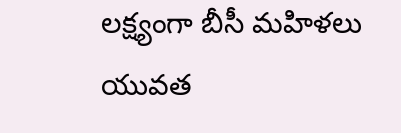లక్ష్యంగా బీసీ మహిళలు యువత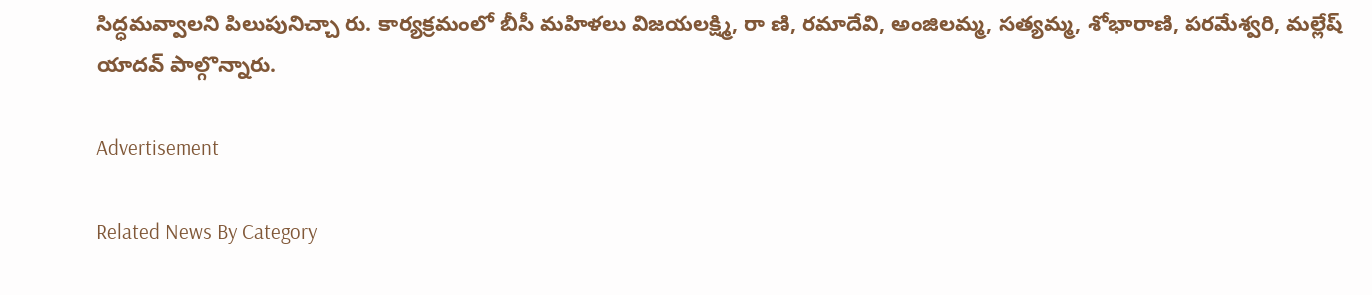సిద్ధమవ్వాలని పిలుపునిచ్చా రు. కార్యక్రమంలో బీసీ మహిళలు విజయలక్ష్మి, రా ణి, రమాదేవి, అంజిలమ్మ, సత్యమ్మ, శోభారాణి, పరమేశ్వరి, మల్లేష్‌ యాదవ్‌ పాల్గొన్నారు.

Advertisement

Related News By Category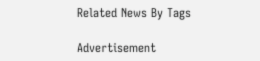Related News By Tags

Advertisement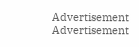Advertisement
Advertisement